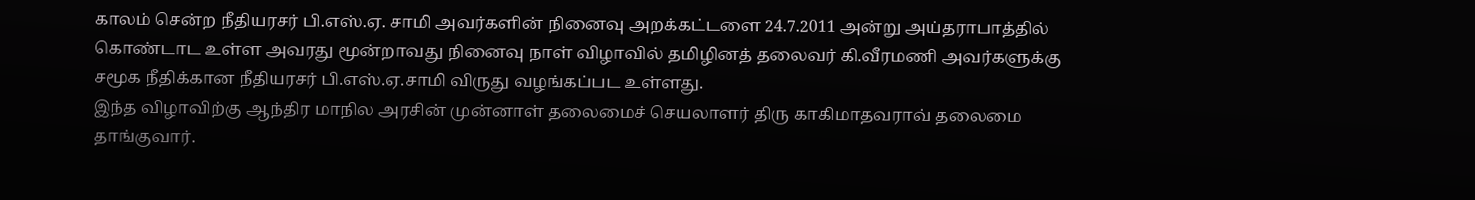காலம் சென்ற நீதியரசர் பி.எஸ்.ஏ. சாமி அவர்களின் நினைவு அறக்கட்டளை 24.7.2011 அன்று அய்தராபாத்தில் கொண்டாட உள்ள அவரது மூன்றாவது நினைவு நாள் விழாவில் தமிழினத் தலைவர் கி.வீரமணி அவர்களுக்கு சமூக நீதிக்கான நீதியரசர் பி.எஸ்.ஏ.சாமி விருது வழங்கப்பட உள்ளது.
இந்த விழாவிற்கு ஆந்திர மாநில அரசின் முன்னாள் தலைமைச் செயலாளர் திரு காகிமாதவராவ் தலைமை தாங்குவார்.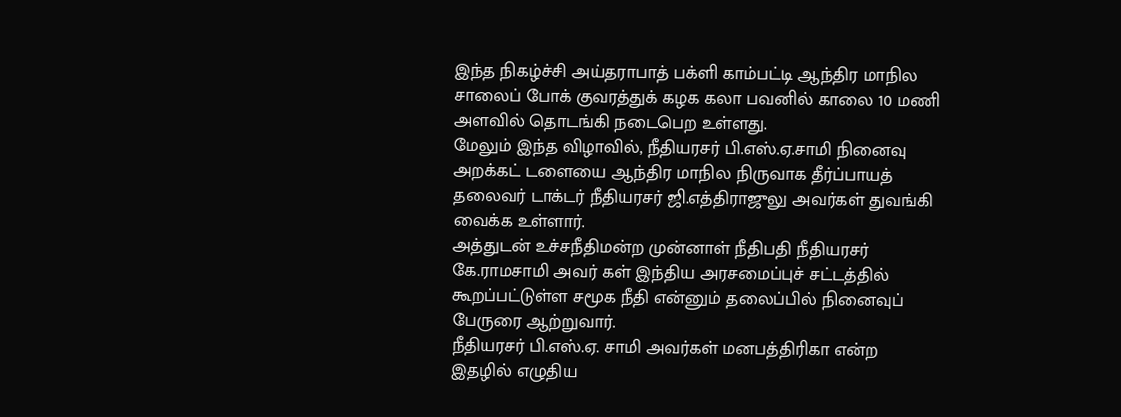இந்த நிகழ்ச்சி அய்தராபாத் பக்ளி காம்பட்டி ஆந்திர மாநில சாலைப் போக் குவரத்துக் கழக கலா பவனில் காலை 10 மணி அளவில் தொடங்கி நடைபெற உள்ளது.
மேலும் இந்த விழாவில், நீதியரசர் பி.எஸ்.ஏ.சாமி நினைவு அறக்கட் டளையை ஆந்திர மாநில நிருவாக தீர்ப்பாயத் தலைவர் டாக்டர் நீதியரசர் ஜி.எத்திராஜுலு அவர்கள் துவங்கி வைக்க உள்ளார்.
அத்துடன் உச்சநீதிமன்ற முன்னாள் நீதிபதி நீதியரசர் கே.ராமசாமி அவர் கள் இந்திய அரசமைப்புச் சட்டத்தில் கூறப்பட்டுள்ள சமூக நீதி என்னும் தலைப்பில் நினைவுப் பேருரை ஆற்றுவார்.
நீதியரசர் பி.எஸ்.ஏ. சாமி அவர்கள் மனபத்திரிகா என்ற இதழில் எழுதிய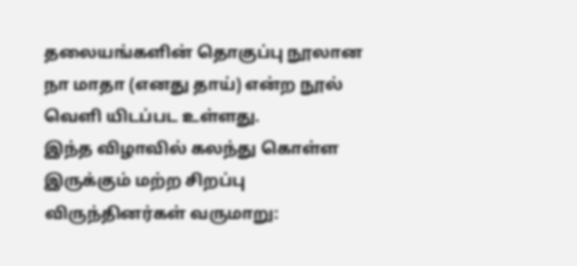தலையங்களின் தொகுப்பு நூலான நா மாதா (எனது தாய்) என்ற நூல் வெளி யிடப்பட உள்ளது.
இந்த விழாவில் கலந்து கொள்ள இருக்கும் மற்ற சிறப்பு விருந்தினர்கள் வருமாறு: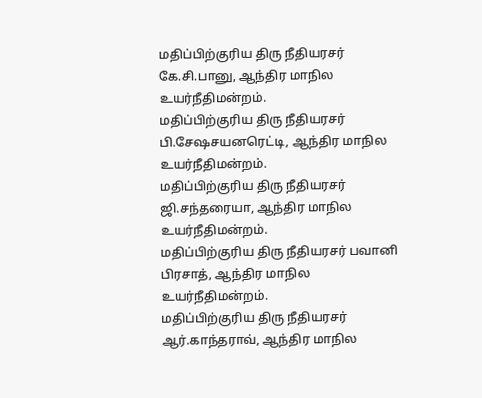மதிப்பிற்குரிய திரு நீதியரசர் கே.சி.பானு, ஆந்திர மாநில உயர்நீதிமன்றம்.
மதிப்பிற்குரிய திரு நீதியரசர் பி.சேஷசயனரெட்டி, ஆந்திர மாநில உயர்நீதிமன்றம்.
மதிப்பிற்குரிய திரு நீதியரசர் ஜி.சந்தரையா, ஆந்திர மாநில உயர்நீதிமன்றம்.
மதிப்பிற்குரிய திரு நீதியரசர் பவானி பிரசாத், ஆந்திர மாநில உயர்நீதிமன்றம்.
மதிப்பிற்குரிய திரு நீதியரசர் ஆர்.காந்தராவ், ஆந்திர மாநில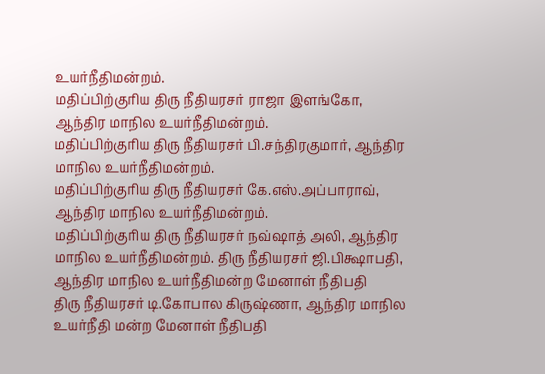உயர்நீதிமன்றம்.
மதிப்பிற்குரிய திரு நீதியரசர் ராஜா இளங்கோ, ஆந்திர மாநில உயர்நீதிமன்றம்.
மதிப்பிற்குரிய திரு நீதியரசர் பி.சந்திரகுமார், ஆந்திர மாநில உயர்நீதிமன்றம்.
மதிப்பிற்குரிய திரு நீதியரசர் கே.எஸ்.அப்பாராவ், ஆந்திர மாநில உயர்நீதிமன்றம்.
மதிப்பிற்குரிய திரு நீதியரசர் நவ்ஷாத் அலி, ஆந்திர மாநில உயர்நீதிமன்றம். திரு நீதியரசர் ஜி.பிக்ஷாபதி, ஆந்திர மாநில உயர்நீதிமன்ற மேனாள் நீதிபதி
திரு நீதியரசர் டி.கோபால கிருஷ்ணா, ஆந்திர மாநில உயர்நீதி மன்ற மேனாள் நீதிபதி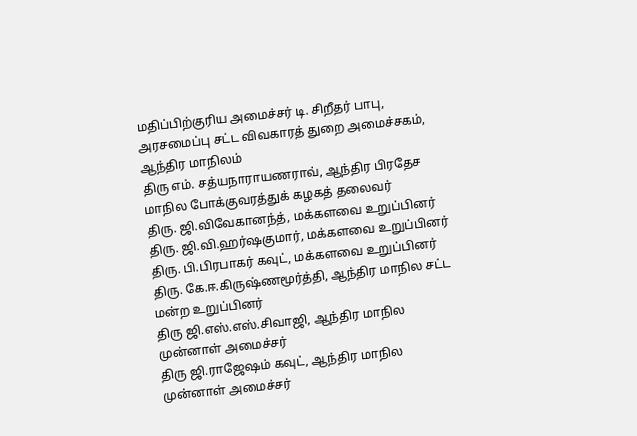மதிப்பிற்குரிய அமைச்சர் டி. சிறீதர் பாபு, அரசமைப்பு சட்ட விவகாரத் துறை அமைச்சகம், ஆந்திர மாநிலம்
திரு எம். சத்யநாராயணராவ், ஆந்திர பிரதேச மாநில போக்குவரத்துக் கழகத் தலைவர்
திரு. ஜி.விவேகானந்த், மக்களவை உறுப்பினர்
திரு. ஜி.வி.ஹர்ஷகுமார், மக்களவை உறுப்பினர்
திரு. பி.பிரபாகர் கவுட், மக்களவை உறுப்பினர்
திரு. கே.ஈ.கிருஷ்ணமூர்த்தி, ஆந்திர மாநில சட்ட மன்ற உறுப்பினர்
திரு ஜி.எஸ்.எஸ்.சிவாஜி, ஆந்திர மாநில முன்னாள் அமைச்சர்
திரு ஜி.ராஜேஷம் கவுட், ஆந்திர மாநில முன்னாள் அமைச்சர்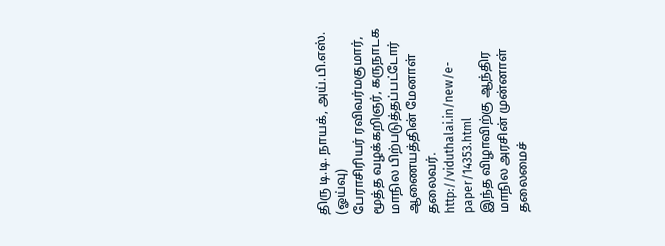திரு டி.டி. நாயக், அய்.பி.எஸ். (ஓய்வு)
பேராசிரியர் ரவிவர்மகுமார், மூத்த வழக்கறிஞர், கருநாடக மாநில பிற்படுத்தப்பட்டோர் ஆணையத்தின் மேனாள் தலைவர்.
http://viduthalai.in/new/e-paper/14353.html
இந்த விழாவிற்கு ஆந்திர மாநில அரசின் முன்னாள் தலைமைச்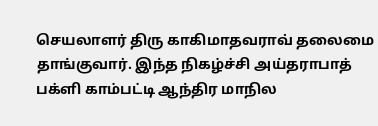செயலாளர் திரு காகிமாதவராவ் தலைமை தாங்குவார். இந்த நிகழ்ச்சி அய்தராபாத் பக்ளி காம்பட்டி ஆந்திர மாநில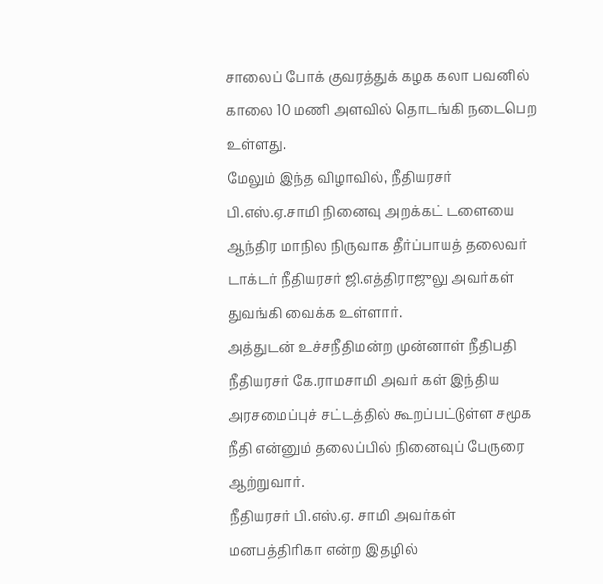சாலைப் போக் குவரத்துக் கழக கலா பவனில் காலை 10 மணி அளவில் தொடங்கி நடைபெற உள்ளது.
மேலும் இந்த விழாவில், நீதியரசர் பி.எஸ்.ஏ.சாமி நினைவு அறக்கட் டளையை ஆந்திர மாநில நிருவாக தீர்ப்பாயத் தலைவர் டாக்டர் நீதியரசர் ஜி.எத்திராஜுலு அவர்கள் துவங்கி வைக்க உள்ளார்.
அத்துடன் உச்சநீதிமன்ற முன்னாள் நீதிபதி நீதியரசர் கே.ராமசாமி அவர் கள் இந்திய அரசமைப்புச் சட்டத்தில் கூறப்பட்டுள்ள சமூக நீதி என்னும் தலைப்பில் நினைவுப் பேருரை ஆற்றுவார்.
நீதியரசர் பி.எஸ்.ஏ. சாமி அவர்கள் மனபத்திரிகா என்ற இதழில்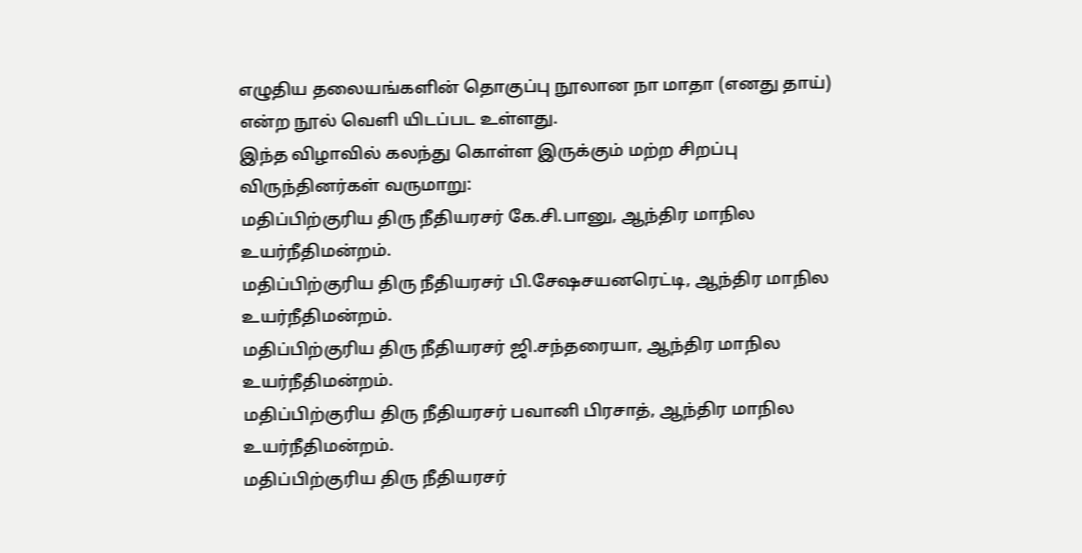எழுதிய தலையங்களின் தொகுப்பு நூலான நா மாதா (எனது தாய்) என்ற நூல் வெளி யிடப்பட உள்ளது.
இந்த விழாவில் கலந்து கொள்ள இருக்கும் மற்ற சிறப்பு விருந்தினர்கள் வருமாறு:
மதிப்பிற்குரிய திரு நீதியரசர் கே.சி.பானு, ஆந்திர மாநில உயர்நீதிமன்றம்.
மதிப்பிற்குரிய திரு நீதியரசர் பி.சேஷசயனரெட்டி, ஆந்திர மாநில உயர்நீதிமன்றம்.
மதிப்பிற்குரிய திரு நீதியரசர் ஜி.சந்தரையா, ஆந்திர மாநில உயர்நீதிமன்றம்.
மதிப்பிற்குரிய திரு நீதியரசர் பவானி பிரசாத், ஆந்திர மாநில உயர்நீதிமன்றம்.
மதிப்பிற்குரிய திரு நீதியரசர்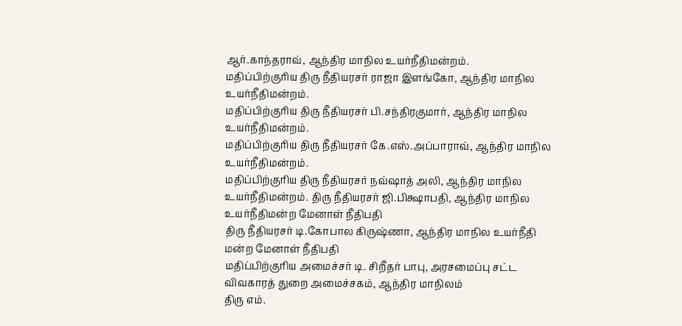ஆர்.காந்தராவ், ஆந்திர மாநில உயர்நீதிமன்றம்.
மதிப்பிற்குரிய திரு நீதியரசர் ராஜா இளங்கோ, ஆந்திர மாநில உயர்நீதிமன்றம்.
மதிப்பிற்குரிய திரு நீதியரசர் பி.சந்திரகுமார், ஆந்திர மாநில உயர்நீதிமன்றம்.
மதிப்பிற்குரிய திரு நீதியரசர் கே.எஸ்.அப்பாராவ், ஆந்திர மாநில உயர்நீதிமன்றம்.
மதிப்பிற்குரிய திரு நீதியரசர் நவ்ஷாத் அலி, ஆந்திர மாநில உயர்நீதிமன்றம். திரு நீதியரசர் ஜி.பிக்ஷாபதி, ஆந்திர மாநில உயர்நீதிமன்ற மேனாள் நீதிபதி
திரு நீதியரசர் டி.கோபால கிருஷ்ணா, ஆந்திர மாநில உயர்நீதி மன்ற மேனாள் நீதிபதி
மதிப்பிற்குரிய அமைச்சர் டி. சிறீதர் பாபு, அரசமைப்பு சட்ட விவகாரத் துறை அமைச்சகம், ஆந்திர மாநிலம்
திரு எம்.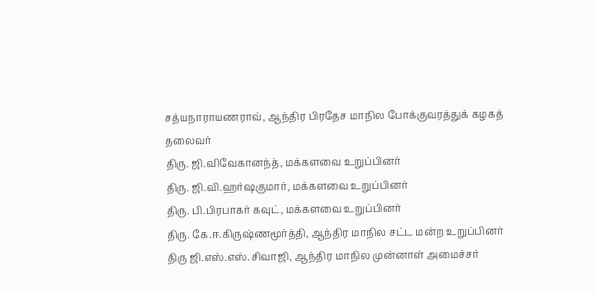சத்யநாராயணராவ், ஆந்திர பிரதேச மாநில போக்குவரத்துக் கழகத் தலைவர்
திரு. ஜி.விவேகானந்த், மக்களவை உறுப்பினர்
திரு. ஜி.வி.ஹர்ஷகுமார், மக்களவை உறுப்பினர்
திரு. பி.பிரபாகர் கவுட், மக்களவை உறுப்பினர்
திரு. கே.ஈ.கிருஷ்ணமூர்த்தி, ஆந்திர மாநில சட்ட மன்ற உறுப்பினர்
திரு ஜி.எஸ்.எஸ்.சிவாஜி, ஆந்திர மாநில முன்னாள் அமைச்சர்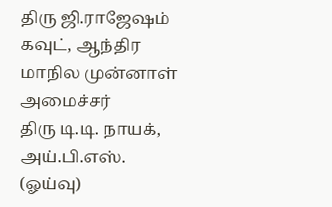திரு ஜி.ராஜேஷம் கவுட், ஆந்திர மாநில முன்னாள் அமைச்சர்
திரு டி.டி. நாயக், அய்.பி.எஸ். (ஓய்வு)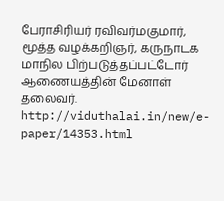பேராசிரியர் ரவிவர்மகுமார், மூத்த வழக்கறிஞர், கருநாடக மாநில பிற்படுத்தப்பட்டோர் ஆணையத்தின் மேனாள் தலைவர்.
http://viduthalai.in/new/e-paper/14353.html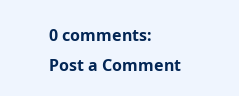0 comments:
Post a Comment